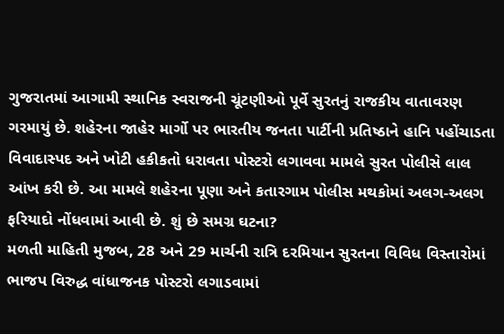ગુજરાતમાં આગામી સ્થાનિક સ્વરાજની ચૂંટણીઓ પૂર્વે સુરતનું રાજકીય વાતાવરણ ગરમાયું છે. શહેરના જાહેર માર્ગો પર ભારતીય જનતા પાર્ટીની પ્રતિષ્ઠાને હાનિ પહોંચાડતા વિવાદાસ્પદ અને ખોટી હકીકતો ધરાવતા પોસ્ટરો લગાવવા મામલે સુરત પોલીસે લાલ આંખ કરી છે. આ મામલે શહેરના પૂણા અને કતારગામ પોલીસ મથકોમાં અલગ-અલગ ફરિયાદો નોંધવામાં આવી છે. શું છે સમગ્ર ઘટના?
મળતી માહિતી મુજબ, 28 અને 29 માર્ચની રાત્રિ દરમિયાન સુરતના વિવિધ વિસ્તારોમાં ભાજપ વિરુદ્ધ વાંધાજનક પોસ્ટરો લગાડવામાં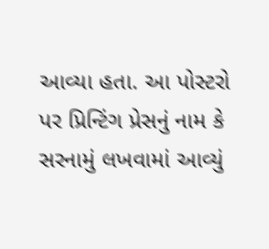આવ્યા હતા. આ પોસ્ટરો પર પ્રિન્ટિંગ પ્રેસનું નામ કે સરનામું લખવામાં આવ્યું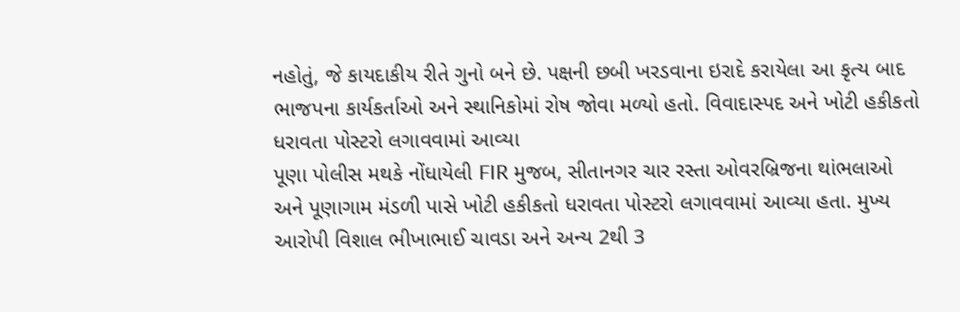નહોતું, જે કાયદાકીય રીતે ગુનો બને છે. પક્ષની છબી ખરડવાના ઇરાદે કરાયેલા આ કૃત્ય બાદ ભાજપના કાર્યકર્તાઓ અને સ્થાનિકોમાં રોષ જોવા મળ્યો હતો. વિવાદાસ્પદ અને ખોટી હકીકતો ધરાવતા પોસ્ટરો લગાવવામાં આવ્યા
પૂણા પોલીસ મથકે નોંધાયેલી FIR મુજબ, સીતાનગર ચાર રસ્તા ઓવરબ્રિજના થાંભલાઓ અને પૂણાગામ મંડળી પાસે ખોટી હકીકતો ધરાવતા પોસ્ટરો લગાવવામાં આવ્યા હતા. મુખ્ય આરોપી વિશાલ ભીખાભાઈ ચાવડા અને અન્ય 2થી 3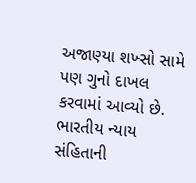અજાણ્યા શખ્સો સામે પણ ગુનો દાખલ કરવામાં આવ્યો છે. ભારતીય ન્યાય સંહિતાની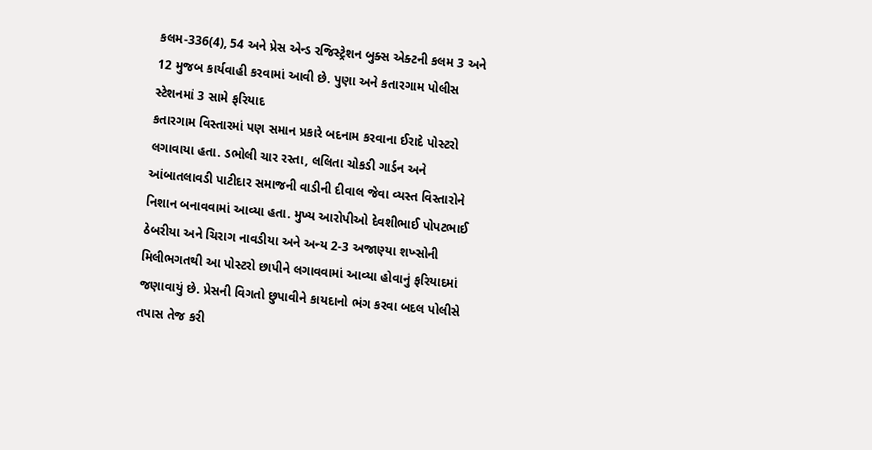કલમ-336(4), 54 અને પ્રેસ એન્ડ રજિસ્ટ્રેશન બુક્સ એક્ટની કલમ 3 અને 12 મુજબ કાર્યવાહી કરવામાં આવી છે. પુણા અને કતારગામ પોલીસ સ્ટેશનમાં 3 સામે ફરિયાદ
કતારગામ વિસ્તારમાં પણ સમાન પ્રકારે બદનામ કરવાના ઈરાદે પોસ્ટરો લગાવાયા હતા. ડભોલી ચાર રસ્તા, લલિતા ચોકડી ગાર્ડન અને આંબાતલાવડી પાટીદાર સમાજની વાડીની દીવાલ જેવા વ્યસ્ત વિસ્તારોને નિશાન બનાવવામાં આવ્યા હતા. મુખ્ય આરોપીઓ દેવશીભાઈ પોપટભાઈ ઠેબરીયા અને ચિરાગ નાવડીયા અને અન્ય 2-3 અજાણ્યા શખ્સોની મિલીભગતથી આ પોસ્ટરો છાપીને લગાવવામાં આવ્યા હોવાનું ફરિયાદમાં જણાવાયું છે. પ્રેસની વિગતો છુપાવીને કાયદાનો ભંગ કરવા બદલ પોલીસે તપાસ તેજ કરી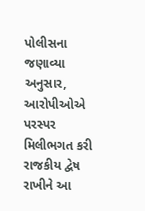પોલીસના જણાવ્યા અનુસાર, આરોપીઓએ પરસ્પર મિલીભગત કરી રાજકીય દ્વેષ રાખીને આ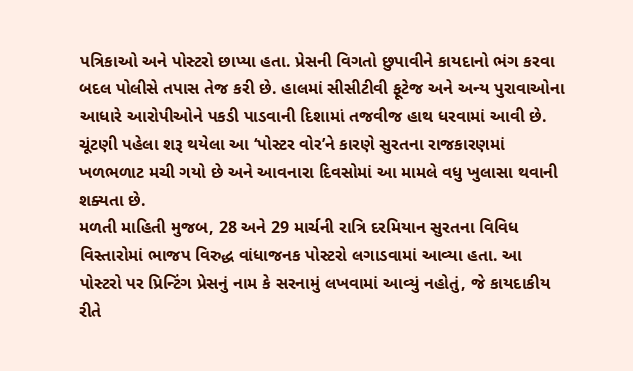પત્રિકાઓ અને પોસ્ટરો છાપ્યા હતા. પ્રેસની વિગતો છુપાવીને કાયદાનો ભંગ કરવા બદલ પોલીસે તપાસ તેજ કરી છે. હાલમાં સીસીટીવી ફૂટેજ અને અન્ય પુરાવાઓના આધારે આરોપીઓને પકડી પાડવાની દિશામાં તજવીજ હાથ ધરવામાં આવી છે. ચૂંટણી પહેલા શરૂ થયેલા આ ‘પોસ્ટર વોર’ને કારણે સુરતના રાજકારણમાં ખળભળાટ મચી ગયો છે અને આવનારા દિવસોમાં આ મામલે વધુ ખુલાસા થવાની શક્યતા છે.
મળતી માહિતી મુજબ, 28 અને 29 માર્ચની રાત્રિ દરમિયાન સુરતના વિવિધ વિસ્તારોમાં ભાજપ વિરુદ્ધ વાંધાજનક પોસ્ટરો લગાડવામાં આવ્યા હતા. આ પોસ્ટરો પર પ્રિન્ટિંગ પ્રેસનું નામ કે સરનામું લખવામાં આવ્યું નહોતું, જે કાયદાકીય રીતે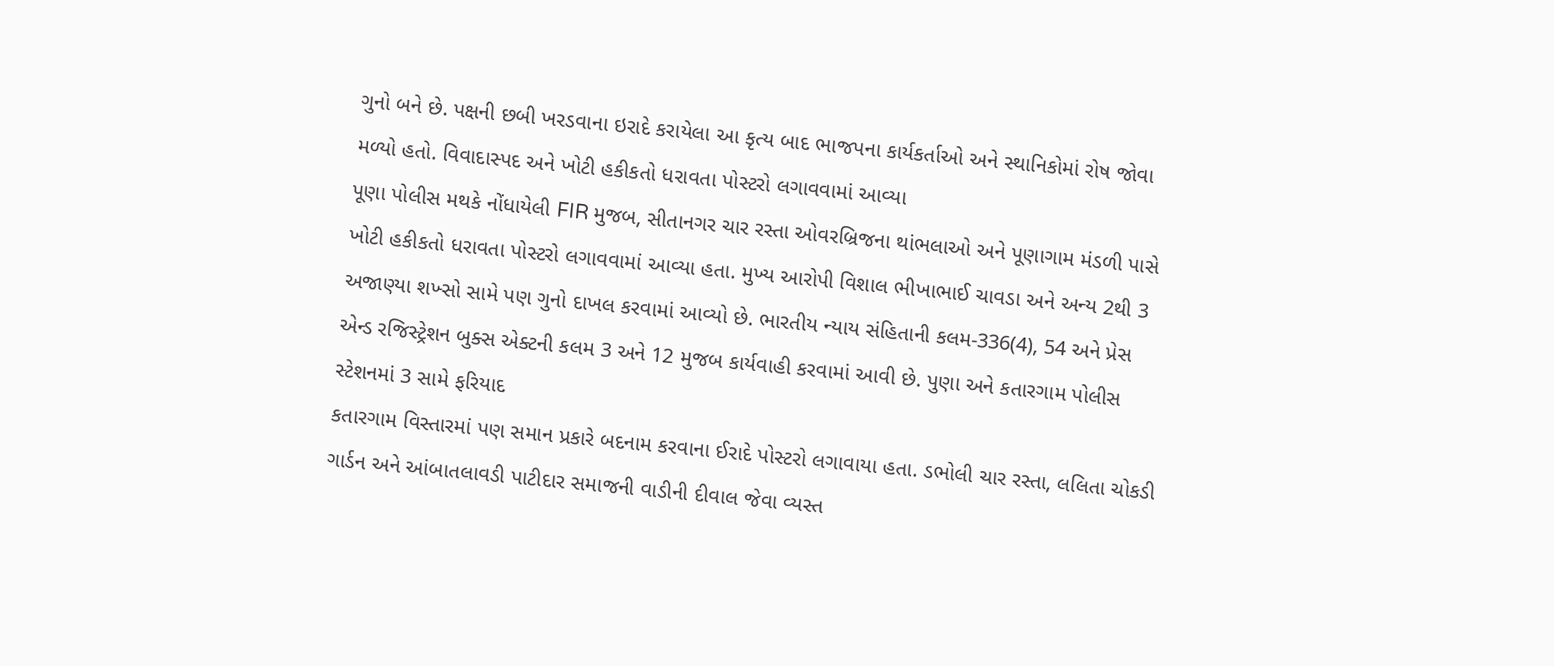ગુનો બને છે. પક્ષની છબી ખરડવાના ઇરાદે કરાયેલા આ કૃત્ય બાદ ભાજપના કાર્યકર્તાઓ અને સ્થાનિકોમાં રોષ જોવા મળ્યો હતો. વિવાદાસ્પદ અને ખોટી હકીકતો ધરાવતા પોસ્ટરો લગાવવામાં આવ્યા
પૂણા પોલીસ મથકે નોંધાયેલી FIR મુજબ, સીતાનગર ચાર રસ્તા ઓવરબ્રિજના થાંભલાઓ અને પૂણાગામ મંડળી પાસે ખોટી હકીકતો ધરાવતા પોસ્ટરો લગાવવામાં આવ્યા હતા. મુખ્ય આરોપી વિશાલ ભીખાભાઈ ચાવડા અને અન્ય 2થી 3 અજાણ્યા શખ્સો સામે પણ ગુનો દાખલ કરવામાં આવ્યો છે. ભારતીય ન્યાય સંહિતાની કલમ-336(4), 54 અને પ્રેસ એન્ડ રજિસ્ટ્રેશન બુક્સ એક્ટની કલમ 3 અને 12 મુજબ કાર્યવાહી કરવામાં આવી છે. પુણા અને કતારગામ પોલીસ સ્ટેશનમાં 3 સામે ફરિયાદ
કતારગામ વિસ્તારમાં પણ સમાન પ્રકારે બદનામ કરવાના ઈરાદે પોસ્ટરો લગાવાયા હતા. ડભોલી ચાર રસ્તા, લલિતા ચોકડી ગાર્ડન અને આંબાતલાવડી પાટીદાર સમાજની વાડીની દીવાલ જેવા વ્યસ્ત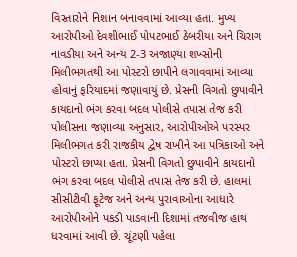વિસ્તારોને નિશાન બનાવવામાં આવ્યા હતા. મુખ્ય આરોપીઓ દેવશીભાઈ પોપટભાઈ ઠેબરીયા અને ચિરાગ નાવડીયા અને અન્ય 2-3 અજાણ્યા શખ્સોની મિલીભગતથી આ પોસ્ટરો છાપીને લગાવવામાં આવ્યા હોવાનું ફરિયાદમાં જણાવાયું છે. પ્રેસની વિગતો છુપાવીને કાયદાનો ભંગ કરવા બદલ પોલીસે તપાસ તેજ કરી
પોલીસના જણાવ્યા અનુસાર, આરોપીઓએ પરસ્પર મિલીભગત કરી રાજકીય દ્વેષ રાખીને આ પત્રિકાઓ અને પોસ્ટરો છાપ્યા હતા. પ્રેસની વિગતો છુપાવીને કાયદાનો ભંગ કરવા બદલ પોલીસે તપાસ તેજ કરી છે. હાલમાં સીસીટીવી ફૂટેજ અને અન્ય પુરાવાઓના આધારે આરોપીઓને પકડી પાડવાની દિશામાં તજવીજ હાથ ધરવામાં આવી છે. ચૂંટણી પહેલા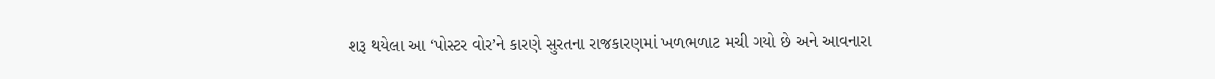શરૂ થયેલા આ ‘પોસ્ટર વોર’ને કારણે સુરતના રાજકારણમાં ખળભળાટ મચી ગયો છે અને આવનારા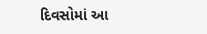દિવસોમાં આ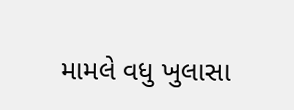મામલે વધુ ખુલાસા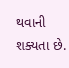થવાની શક્યતા છે.